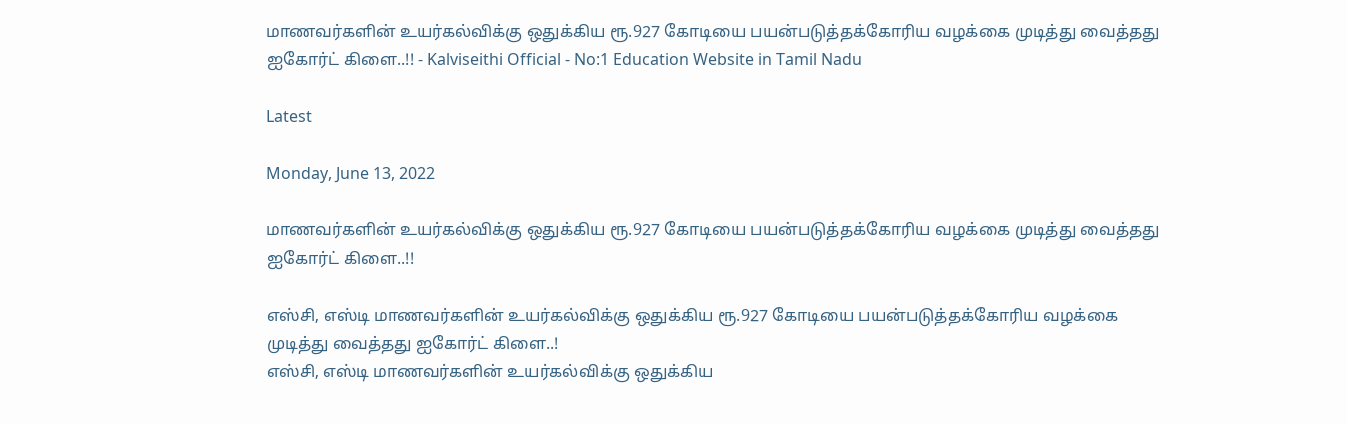மாணவர்களின் உயர்கல்விக்கு ஒதுக்கிய ரூ.927 கோடியை பயன்படுத்தக்கோரிய வழக்கை முடித்து வைத்தது ஐகோர்ட் கிளை..!! - Kalviseithi Official - No:1 Education Website in Tamil Nadu

Latest

Monday, June 13, 2022

மாணவர்களின் உயர்கல்விக்கு ஒதுக்கிய ரூ.927 கோடியை பயன்படுத்தக்கோரிய வழக்கை முடித்து வைத்தது ஐகோர்ட் கிளை..!!

எஸ்சி, எஸ்டி மாணவர்களின் உயர்கல்விக்கு ஒதுக்கிய ரூ.927 கோடியை பயன்படுத்தக்கோரிய வழக்கை முடித்து வைத்தது ஐகோர்ட் கிளை..!
எஸ்சி, எஸ்டி மாணவர்களின் உயர்கல்விக்கு ஒதுக்கிய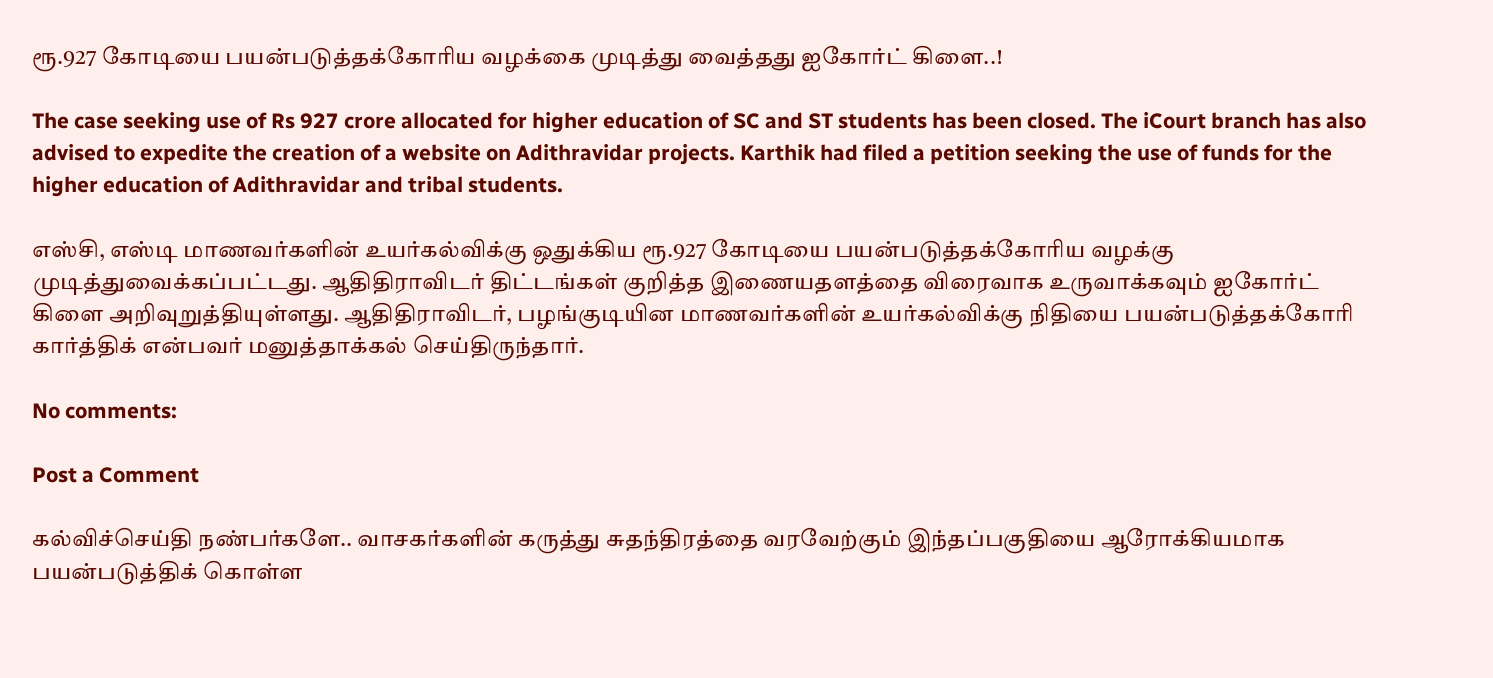ரூ.927 கோடியை பயன்படுத்தக்கோரிய வழக்கை முடித்து வைத்தது ஐகோர்ட் கிளை..!

The case seeking use of Rs 927 crore allocated for higher education of SC and ST students has been closed. The iCourt branch has also advised to expedite the creation of a website on Adithravidar projects. Karthik had filed a petition seeking the use of funds for the higher education of Adithravidar and tribal students.

எஸ்சி, எஸ்டி மாணவர்களின் உயர்கல்விக்கு ஒதுக்கிய ரூ.927 கோடியை பயன்படுத்தக்கோரிய வழக்கு முடித்துவைக்கப்பட்டது. ஆதிதிராவிடர் திட்டங்கள் குறித்த இணையதளத்தை விரைவாக உருவாக்கவும் ஐகோர்ட் கிளை அறிவுறுத்தியுள்ளது. ஆதிதிராவிடர், பழங்குடியின மாணவர்களின் உயர்கல்விக்கு நிதியை பயன்படுத்தக்கோரி கார்த்திக் என்பவர் மனுத்தாக்கல் செய்திருந்தார்.

No comments:

Post a Comment

கல்விச்செய்தி நண்பர்களே.. வாசகர்களின் கருத்து சுதந்திரத்தை வரவேற்கும் இந்தப்பகுதியை ஆரோக்கியமாக பயன்படுத்திக் கொள்ள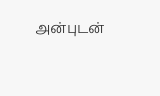அன்புடன்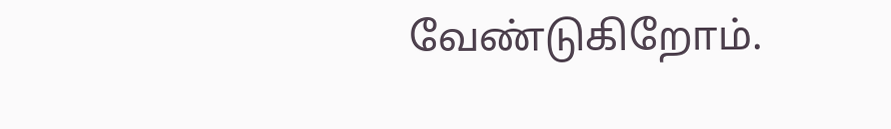வேண்டுகிறோம்.